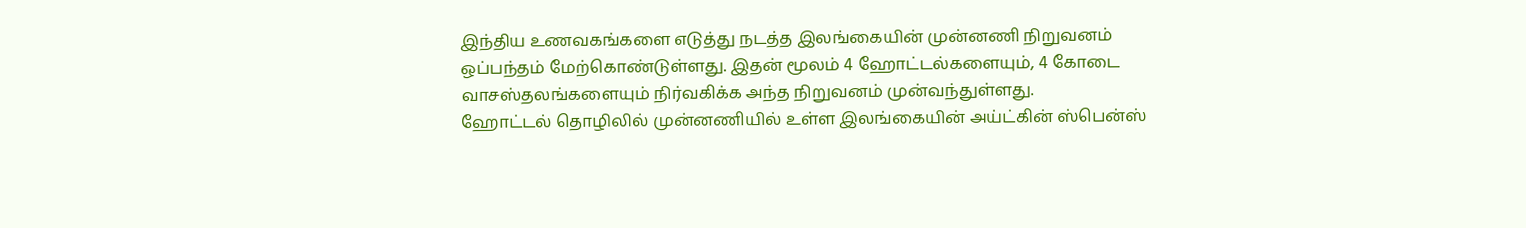இந்திய உணவகங்களை எடுத்து நடத்த இலங்கையின் முன்னணி நிறுவனம் ஒப்பந்தம் மேற்கொண்டுள்ளது. இதன் மூலம் 4 ஹோட்டல்களையும், 4 கோடை வாசஸ்தலங்களையும் நிர்வகிக்க அந்த நிறுவனம் முன்வந்துள்ளது.
ஹோட்டல் தொழிலில் முன்னணியில் உள்ள இலங்கையின் அய்ட்கின் ஸ்பென்ஸ்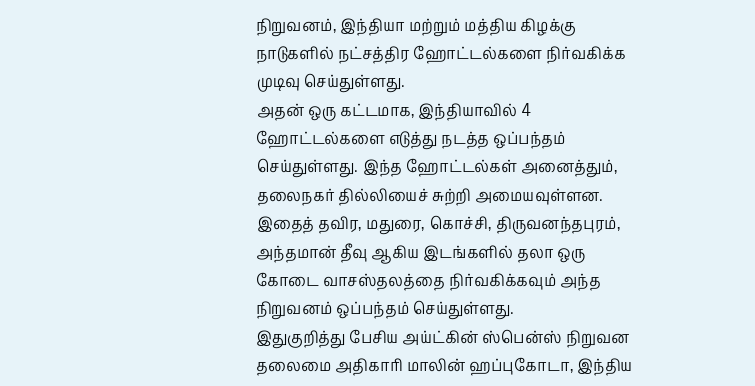நிறுவனம், இந்தியா மற்றும் மத்திய கிழக்கு நாடுகளில் நட்சத்திர ஹோட்டல்களை நிர்வகிக்க முடிவு செய்துள்ளது.
அதன் ஒரு கட்டமாக, இந்தியாவில் 4 ஹோட்டல்களை எடுத்து நடத்த ஒப்பந்தம் செய்துள்ளது. இந்த ஹோட்டல்கள் அனைத்தும், தலைநகர் தில்லியைச் சுற்றி அமையவுள்ளன.
இதைத் தவிர, மதுரை, கொச்சி, திருவனந்தபுரம், அந்தமான் தீவு ஆகிய இடங்களில் தலா ஒரு கோடை வாசஸ்தலத்தை நிர்வகிக்கவும் அந்த நிறுவனம் ஒப்பந்தம் செய்துள்ளது.
இதுகுறித்து பேசிய அய்ட்கின் ஸ்பென்ஸ் நிறுவன தலைமை அதிகாரி மாலின் ஹப்புகோடா, இந்திய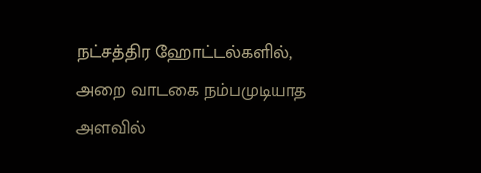நட்சத்திர ஹோட்டல்களில், அறை வாடகை நம்பமுடியாத அளவில்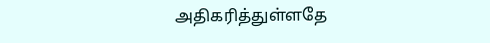அதிகரித்துள்ளதே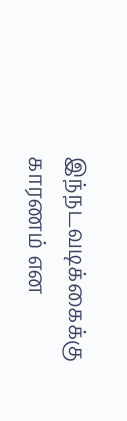இந்நடவடிக்கைக்கு காரணம் என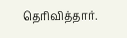தெரிவித்தார்.